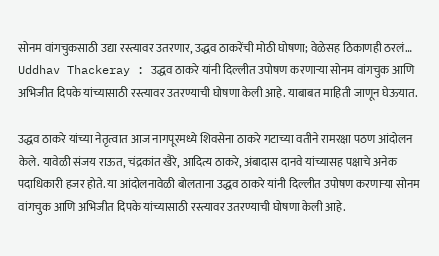सोनम वांगचुकसाठी उद्या रस्त्यावर उतरणार, उद्धव ठाकरेंची मोठी घोषणा; वेळेसह ठिकाणही ठरलं…
Uddhav Thackeray : उद्धव ठाकरे यांनी दिल्लीत उपोषण करणाऱ्या सोनम वांगचुक आणि अभिजीत दिपके यांच्यासाठी रस्त्यावर उतरण्याची घोषणा केली आहे. याबाबत माहिती जाणून घेऊयात.

उद्धव ठाकरे यांच्या नेतृत्वात आज नागपूरमध्ये शिवसेना ठाकरे गटाच्या वतीने रामरक्षा पठण आंदोलन केले. यावेळी संजय राऊत, चंद्रकांत खैरे, आदित्य ठाकरे, अंबादास दानवे यांच्यासह पक्षाचे अनेक पदाधिकारी हजर होते. या आंदोलनावेळी बोलताना उद्धव ठाकरे यांनी दिल्लीत उपोषण करणाऱ्या सोनम वांगचुक आणि अभिजीत दिपके यांच्यासाठी रस्त्यावर उतरण्याची घोषणा केली आहे.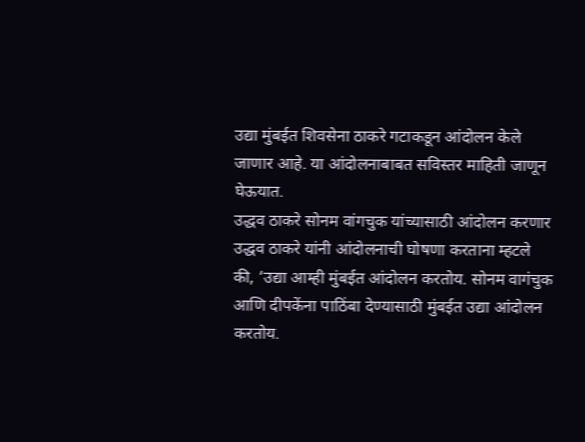उद्या मुंबईत शिवसेना ठाकरे गटाकडून आंदोलन केले जाणार आहे. या आंदोलनाबाबत सविस्तर माहिती जाणून घेऊयात.
उद्धव ठाकरे सोनम वांगचुक यांच्यासाठी आंदोलन करणार
उद्धव ठाकरे यांनी आंदोलनाची घोषणा करताना म्हटले की, ‘उद्या आम्ही मुंबईत आंदोलन करतोय. सोनम वागंचुक आणि दीपकेंना पाठिंबा देण्यासाठी मुंबईत उद्या आंदोलन करतोय.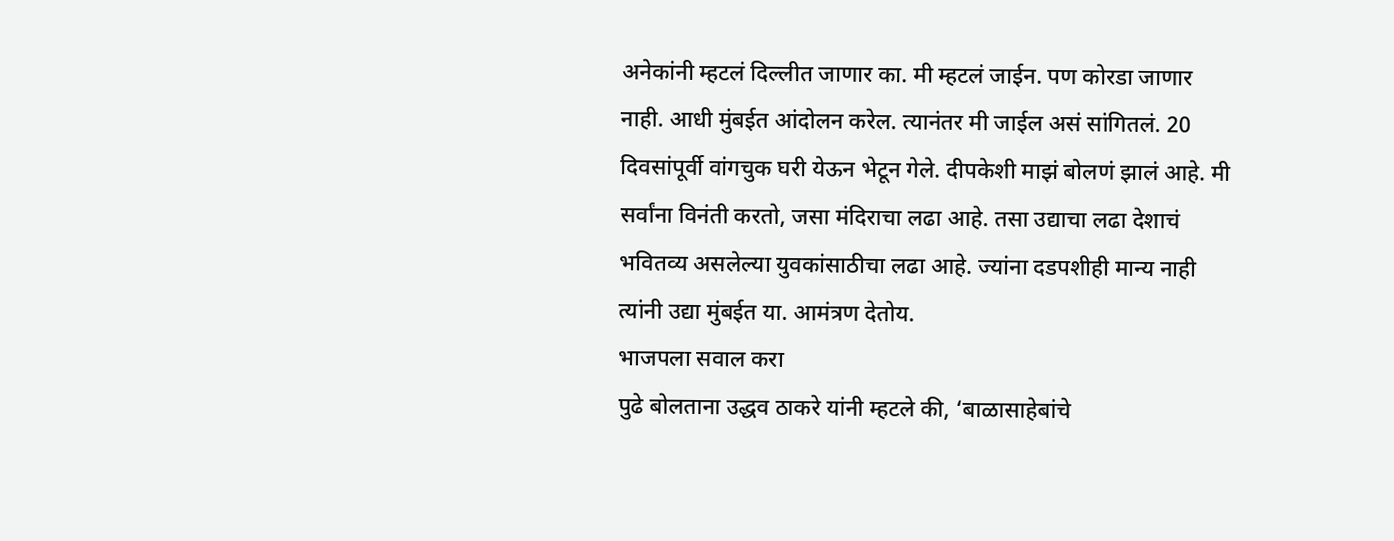अनेकांनी म्हटलं दिल्लीत जाणार का. मी म्हटलं जाईन. पण कोरडा जाणार नाही. आधी मुंबईत आंदोलन करेल. त्यानंतर मी जाईल असं सांगितलं. 20 दिवसांपूर्वी वांगचुक घरी येऊन भेटून गेले. दीपकेशी माझं बोलणं झालं आहे. मी सर्वांना विनंती करतो, जसा मंदिराचा लढा आहे. तसा उद्याचा लढा देशाचं भवितव्य असलेल्या युवकांसाठीचा लढा आहे. ज्यांना दडपशीही मान्य नाही त्यांनी उद्या मुंबईत या. आमंत्रण देतोय.
भाजपला सवाल करा
पुढे बोलताना उद्धव ठाकरे यांनी म्हटले की, ‘बाळासाहेबांचे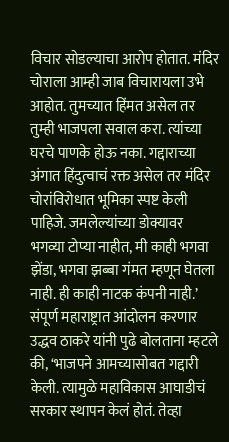विचार सोडल्याचा आरोप होतात. मंदिर चोराला आम्ही जाब विचारायला उभे आहोत. तुमच्यात हिंमत असेल तर तुम्ही भाजपला सवाल करा. त्यांच्या घरचे पाणके होऊ नका. गद्दाराच्या अंगात हिंदुत्वाचं रक्त असेल तर मंदिर चोरांविरोधात भूमिका स्पष्ट केली पाहिजे. जमलेल्यांच्या डोक्यावर भगव्या टोप्या नाहीत, मी काही भगवा झेंडा, भगवा झब्बा गंमत म्हणून घेतला नाही. ही काही नाटक कंपनी नाही.’
संपूर्ण महाराष्ट्रात आंदोलन करणार
उद्धव ठाकरे यांनी पुढे बोलताना म्हटले की, ‘भाजपने आमच्यासोबत गद्दारी केली. त्यामुळे महाविकास आघाडीचं सरकार स्थापन केलं होतं. तेव्हा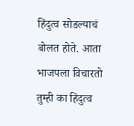हिंदुत्व सोडल्याचं बोलत होते. आता भाजपला विचारतो तुम्ही का हिंदुत्व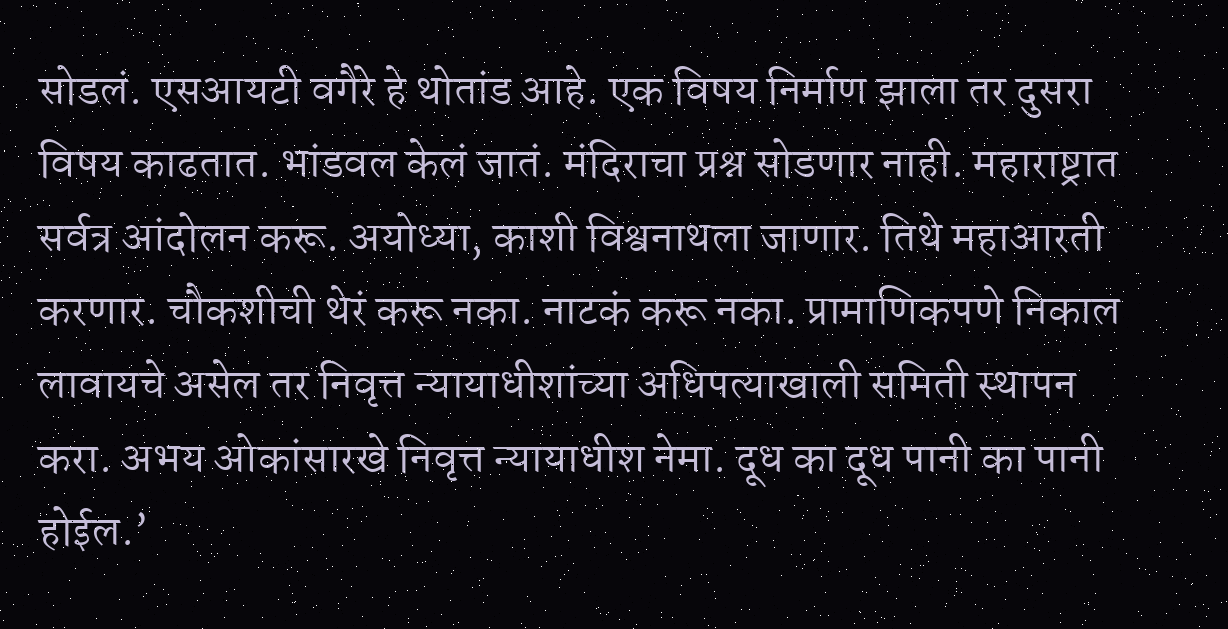सोडलं. एसआयटी वगैरे हे थोतांड आहे. एक विषय निर्माण झाला तर दुसरा विषय काढतात. भांडवल केलं जातं. मंदिराचा प्रश्न सोडणार नाही. महाराष्ट्रात सर्वत्र आंदोलन करू. अयोध्या, काशी विश्वनाथला जाणार. तिथे महाआरती करणार. चौकशीची थेरं करू नका. नाटकं करू नका. प्रामाणिकपणे निकाल लावायचे असेल तर निवृत्त न्यायाधीशांच्या अधिपत्याखाली समिती स्थापन करा. अभय ओकांसारखे निवृत्त न्यायाधीश नेमा. दूध का दूध पानी का पानी होईल.’